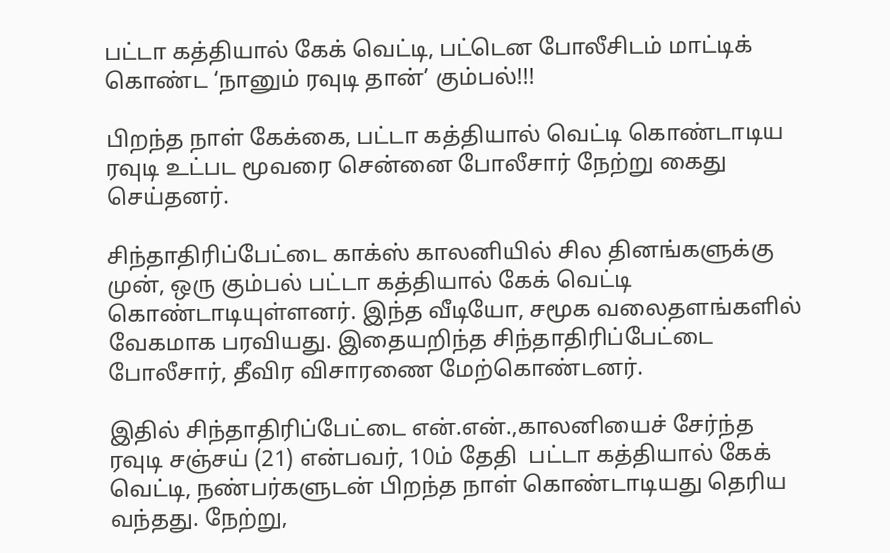பட்டா கத்தியால் கேக் வெட்டி, பட்டென போலீசிடம் மாட்டிக் கொண்ட ‘நானும் ரவுடி தான்’ கும்பல்!!!

பிறந்த நாள் கேக்கை, பட்டா கத்தியால் வெட்டி கொண்டாடிய ரவுடி உட்பட மூவரை சென்னை போலீசார் நேற்று கைது செய்தனர்.

சிந்தாதிரிப்பேட்டை காக்ஸ் காலனியில் சில தினங்களுக்கு முன், ஒரு கும்பல் பட்டா கத்தியால் கேக் வெட்டி கொண்டாடியுள்ளனர். இந்த வீடியோ, சமூக வலைதளங்களில் வேகமாக பரவியது. இதையறிந்த சிந்தாதிரிப்பேட்டை போலீசார், தீவிர விசாரணை மேற்கொண்டனர்.

இதில் சிந்தாதிரிப்பேட்டை என்.என்.,காலனியைச் சேர்ந்த ரவுடி சஞ்சய் (21) என்பவர், 10ம் தேதி  பட்டா கத்தியால் கேக் வெட்டி, நண்பர்களுடன் பிறந்த நாள் கொண்டாடியது தெரிய வந்தது. நேற்று,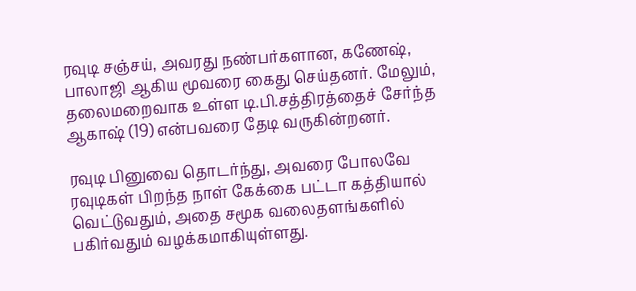ரவுடி சஞ்சய், அவரது நண்பர்களான, கணேஷ், பாலாஜி ஆகிய மூவரை கைது செய்தனர். மேலும், தலைமறைவாக உள்ள டி.பி.சத்திரத்தைச் சேர்ந்த ஆகாஷ் (19) என்பவரை தேடி வருகின்றனர்.

ரவுடி பினுவை தொடர்ந்து, அவரை போலவே ரவுடிகள் பிறந்த நாள் கேக்கை பட்டா கத்தியால் வெட்டுவதும், அதை சமூக வலைதளங்களில் பகிர்வதும் வழக்கமாகியுள்ளது.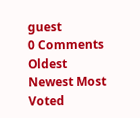guest
0 Comments
Oldest
Newest Most Voted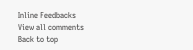Inline Feedbacks
View all comments
Back to top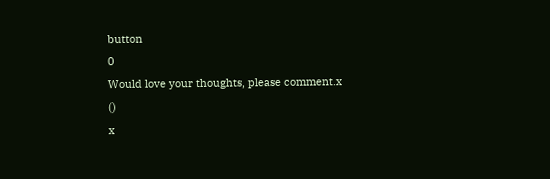button
0
Would love your thoughts, please comment.x
()
x